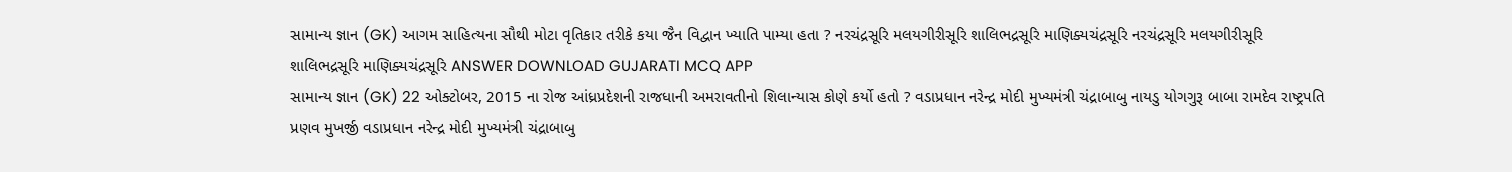સામાન્ય જ્ઞાન (GK) આગમ સાહિત્યના સૌથી મોટા વૃતિકાર તરીકે કયા જૈન વિદ્વાન ખ્યાતિ પામ્યા હતા ? નરચંદ્રસૂરિ મલયગીરીસૂરિ શાલિભદ્રસૂરિ માણિક્યચંદ્રસૂરિ નરચંદ્રસૂરિ મલયગીરીસૂરિ શાલિભદ્રસૂરિ માણિક્યચંદ્રસૂરિ ANSWER DOWNLOAD GUJARATI MCQ APP
સામાન્ય જ્ઞાન (GK) 22 ઓક્ટોબર, 2015 ના રોજ આંધ્રપ્રદેશની રાજધાની અમરાવતીનો શિલાન્યાસ કોણે કર્યો હતો ? વડાપ્રધાન નરેન્દ્ર મોદી મુખ્યમંત્રી ચંદ્રાબાબુ નાયડુ યોગગુરૂ બાબા રામદેવ રાષ્ટ્રપતિ પ્રણવ મુખર્જી વડાપ્રધાન નરેન્દ્ર મોદી મુખ્યમંત્રી ચંદ્રાબાબુ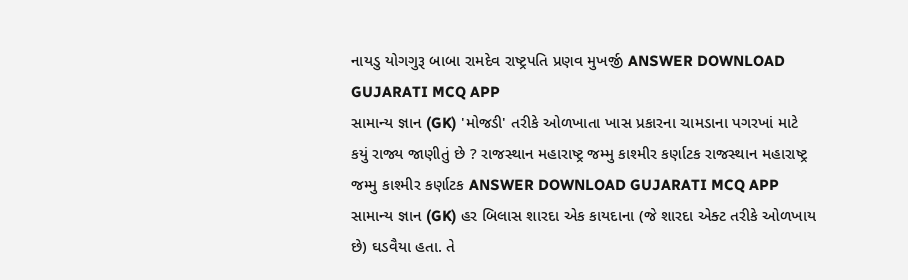નાયડુ યોગગુરૂ બાબા રામદેવ રાષ્ટ્રપતિ પ્રણવ મુખર્જી ANSWER DOWNLOAD GUJARATI MCQ APP
સામાન્ય જ્ઞાન (GK) 'મોજડી' તરીકે ઓળખાતા ખાસ પ્રકારના ચામડાના પગરખાં માટે કયું રાજ્ય જાણીતું છે ? રાજસ્થાન મહારાષ્ટ્ર જમ્મુ કાશ્મીર કર્ણાટક રાજસ્થાન મહારાષ્ટ્ર જમ્મુ કાશ્મીર કર્ણાટક ANSWER DOWNLOAD GUJARATI MCQ APP
સામાન્ય જ્ઞાન (GK) હર બિલાસ શારદા એક કાયદાના (જે શારદા એક્ટ તરીકે ઓળખાય છે) ઘડવૈયા હતા. તે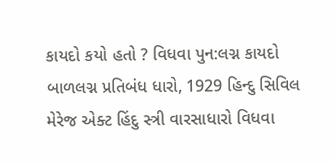કાયદો કયો હતો ? વિધવા પુન:લગ્ન કાયદો બાળલગ્ન પ્રતિબંધ ધારો, 1929 હિન્દુ સિવિલ મેરેજ એક્ટ હિંદુ સ્ત્રી વારસાધારો વિધવા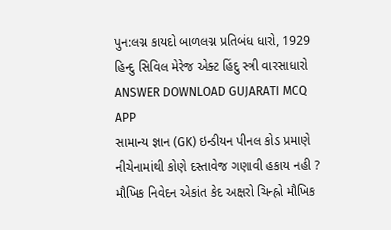પુન:લગ્ન કાયદો બાળલગ્ન પ્રતિબંધ ધારો, 1929 હિન્દુ સિવિલ મેરેજ એક્ટ હિંદુ સ્ત્રી વારસાધારો ANSWER DOWNLOAD GUJARATI MCQ APP
સામાન્ય જ્ઞાન (GK) ઇન્ડીયન પીનલ કોડ પ્રમાણે નીચેનામાંથી કોણે દસ્તાવેજ ગણાવી હકાય નહી ? મૌખિક નિવેદન એકાંત કેદ અક્ષરો ચિન્હ્રો મૌખિક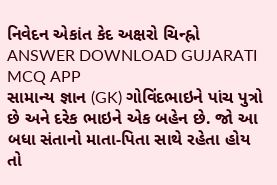નિવેદન એકાંત કેદ અક્ષરો ચિન્હ્રો ANSWER DOWNLOAD GUJARATI MCQ APP
સામાન્ય જ્ઞાન (GK) ગોવિંદભાઇને પાંચ પુત્રો છે અને દરેક ભાઇને એક બહેન છે. જો આ બધા સંતાનો માતા-પિતા સાથે રહેતા હોય તો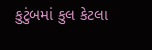કુટુંબમાં કુલ કેટલા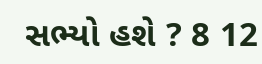સભ્યો હશે ? 8 12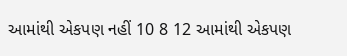આમાંથી એકપણ નહીં 10 8 12 આમાંથી એકપણ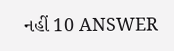નહીં 10 ANSWER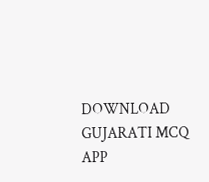DOWNLOAD GUJARATI MCQ APP